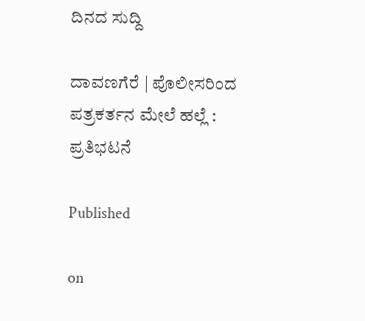ದಿನದ ಸುದ್ದಿ

ದಾವಣಗೆರೆ | ಪೊಲೀಸರಿಂದ ಪತ್ರಕರ್ತನ ಮೇಲೆ ಹಲ್ಲೆ : ಪ್ರತಿಭಟನೆ

Published

on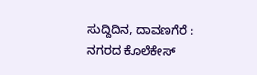ಸುದ್ದಿದಿನ, ದಾವಣಗೆರೆ : ನಗರದ ಕೊಲೆಕೇಸ್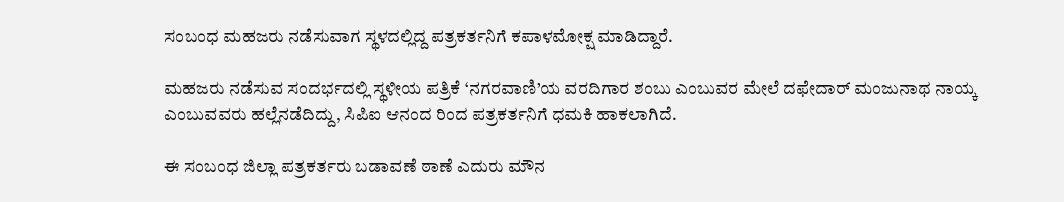ಸಂಬಂಧ ಮಹಜರು ನಡೆಸುವಾಗ ಸ್ಥಳದಲ್ಲಿದ್ದ ಪತ್ರಕರ್ತನಿಗೆ ಕಪಾಳಮೋಕ್ಷ ಮಾಡಿದ್ದಾರೆ.

ಮಹಜರು ನಡೆಸುವ ಸಂದರ್ಭದಲ್ಲಿ ಸ್ಥಳೀಯ ಪತ್ರಿಕೆ ‘ನಗರವಾಣಿ’ಯ ವರದಿಗಾರ ಶಂಬು ಎಂಬುವರ ಮೇಲೆ ದಫೇದಾರ್ ಮಂಜುನಾಥ ನಾಯ್ಕ ಎಂಬುವವರು ಹಲ್ಲೆನಡೆದಿದ್ದು, ಸಿಪಿಐ ಆನಂದ ರಿಂದ ಪತ್ರಕರ್ತನಿಗೆ ಧಮಕಿ ಹಾಕಲಾಗಿದೆ.

ಈ ಸಂಬಂಧ ಜಿಲ್ಲಾ ಪತ್ರಕರ್ತರು ಬಡಾವಣೆ ಠಾಣೆ ಎದುರು ಮೌನ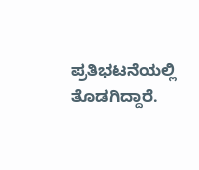ಪ್ರತಿಭಟನೆಯಲ್ಲಿ ತೊಡಗಿದ್ದಾರೆ‌.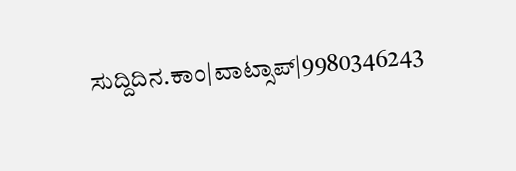ಸುದ್ದಿದಿನ.ಕಾಂ|ವಾಟ್ಸಾಪ್|9980346243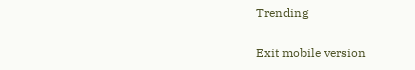Trending

Exit mobile version